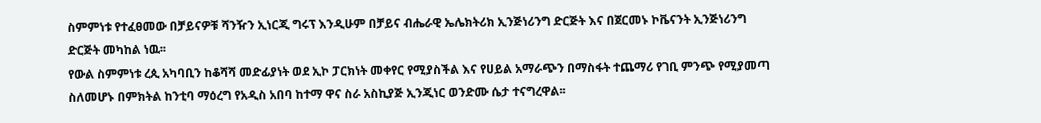ስምምነቱ የተፈፀመው በቻይናዎቹ ሻንዥን ኢነርጂ ግሩፕ እንዲሁም በቻይና ብሔራዊ ኤሌክትሪክ ኢንጅነሪንግ ድርጅት እና በጀርመኑ ኮቬናንት ኢንጅነሪንግ ድርጅት መካከል ነዉ፡፡
የውል ስምምነቱ ረጲ አካባቢን ከቆሻሻ መድፊያነት ወደ ኢኮ ፓርክነት መቀየር የሚያስችል እና የሀይል አማራጭን በማስፋት ተጨማሪ የገቢ ምንጭ የሚያመጣ ስለመሆኑ በምክትል ከንቲባ ማዕረግ የአዲስ አበባ ከተማ ዋና ስራ አስኪያጅ ኢንጂነር ወንድሙ ሴታ ተናግረዋል፡፡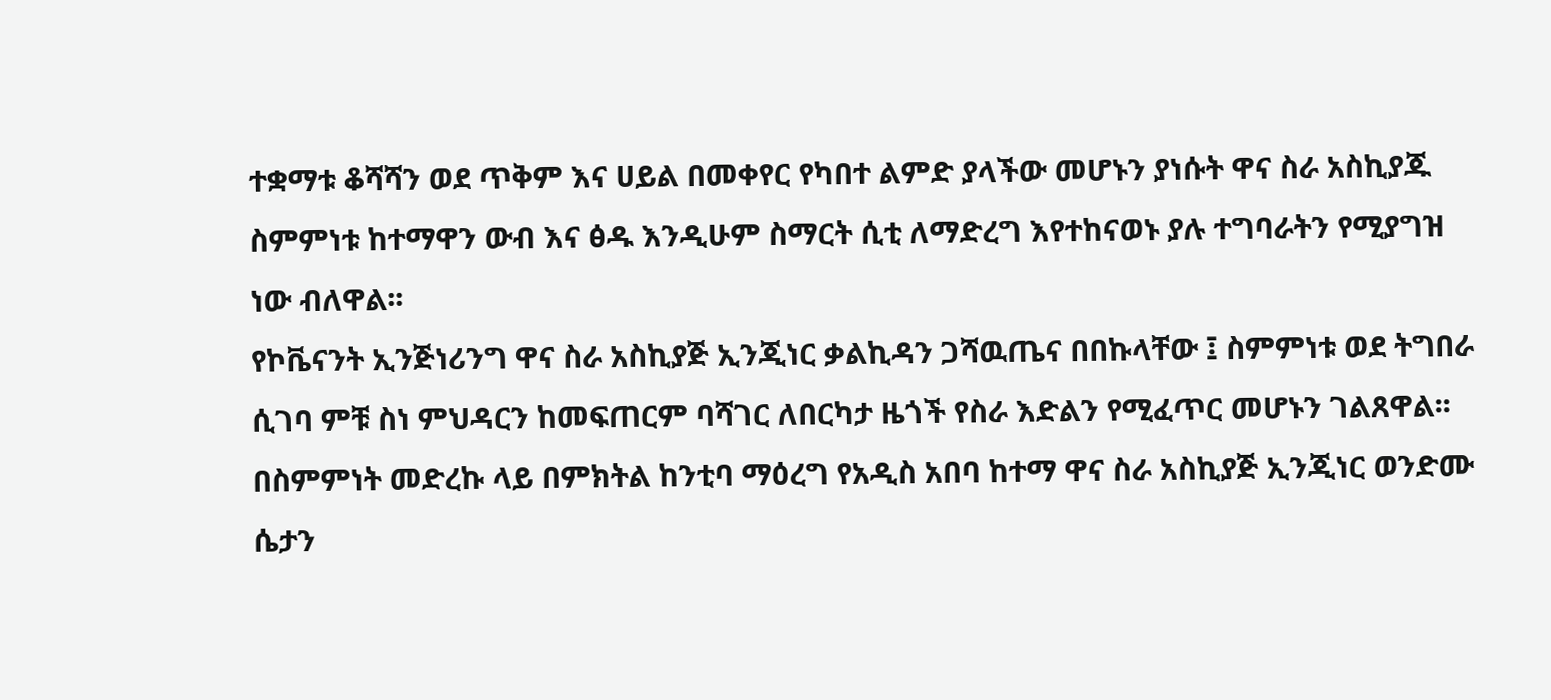ተቋማቱ ቆሻሻን ወደ ጥቅም እና ሀይል በመቀየር የካበተ ልምድ ያላችው መሆኑን ያነሱት ዋና ስራ አስኪያጁ ስምምነቱ ከተማዋን ውብ እና ፅዱ እንዲሁም ስማርት ሲቲ ለማድረግ እየተከናወኑ ያሉ ተግባራትን የሚያግዝ ነው ብለዋል፡፡
የኮቬናንት ኢንጅነሪንግ ዋና ስራ አስኪያጅ ኢንጂነር ቃልኪዳን ጋሻዉጤና በበኩላቸው ፤ ስምምነቱ ወደ ትግበራ ሲገባ ምቹ ስነ ምህዳርን ከመፍጠርም ባሻገር ለበርካታ ዜጎች የስራ እድልን የሚፈጥር መሆኑን ገልጸዋል፡፡
በስምምነት መድረኩ ላይ በምክትል ከንቲባ ማዕረግ የአዲስ አበባ ከተማ ዋና ስራ አስኪያጅ ኢንጂነር ወንድሙ ሴታን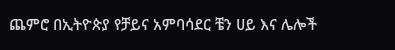ጨምሮ በኢትዮጵያ የቻይና አምባሳደር ቼን ሀይ እና ሌሎች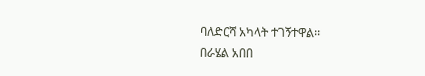ባለድርሻ አካላት ተገኝተዋል፡፡
በራሄል አበበ